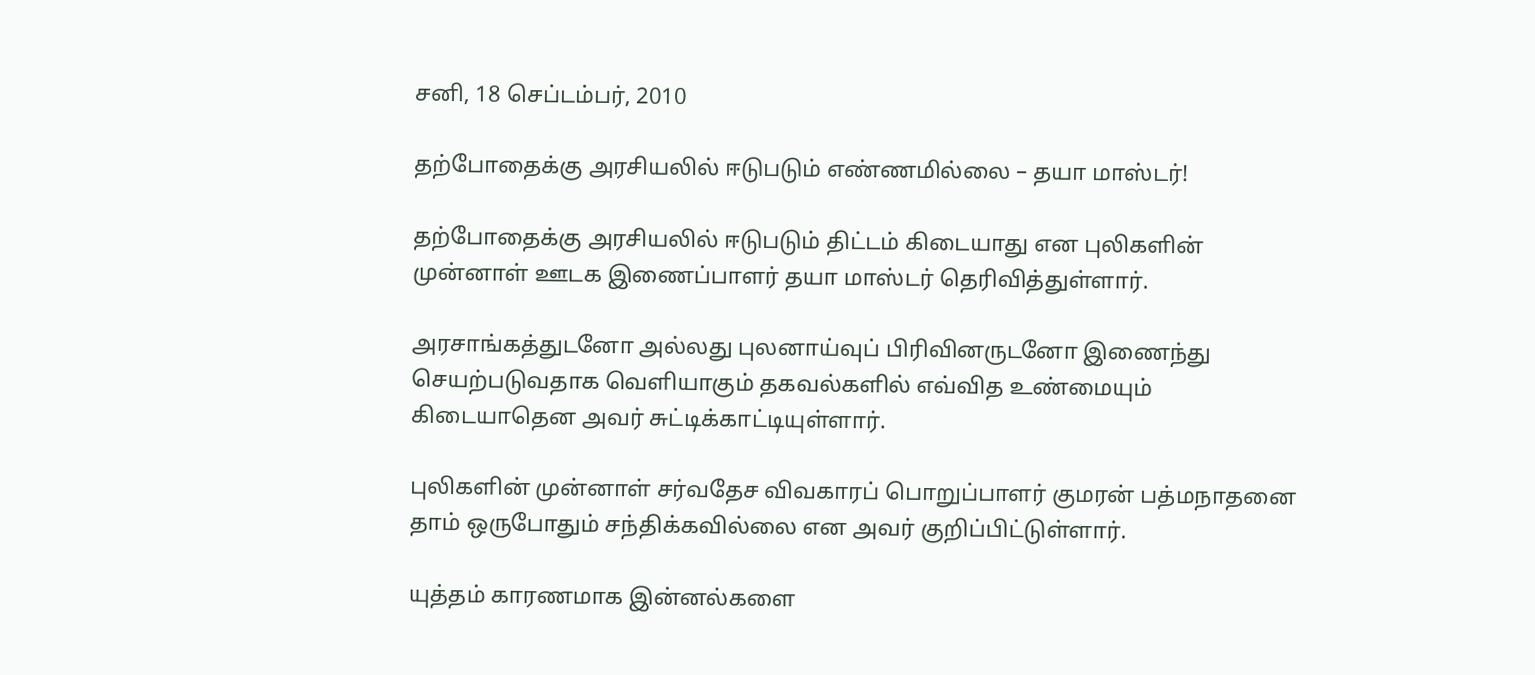சனி, 18 செப்டம்பர், 2010

தற்போதைக்கு அரசியலில் ஈடுபடும் எண்ணமில்லை – தயா மாஸ்டர்!

தற்போதைக்கு அரசியலில் ஈடுபடும் திட்டம் கிடையாது என புலிகளின் முன்னாள் ஊடக இணைப்பாளர் தயா மாஸ்டர் தெரிவித்துள்ளார்.

அரசாங்கத்துடனோ அல்லது புலனாய்வுப் பிரிவினருடனோ இணைந்து செயற்படுவதாக வெளியாகும் தகவல்களில் எவ்வித உண்மையும் கிடையாதென அவர் சுட்டிக்காட்டியுள்ளார்.

புலிகளின் முன்னாள் சர்வதேச விவகாரப் பொறுப்பாளர் குமரன் பத்மநாதனை தாம் ஒருபோதும் சந்திக்கவில்லை என அவர் குறிப்பிட்டுள்ளார்.

யுத்தம் காரணமாக இன்னல்களை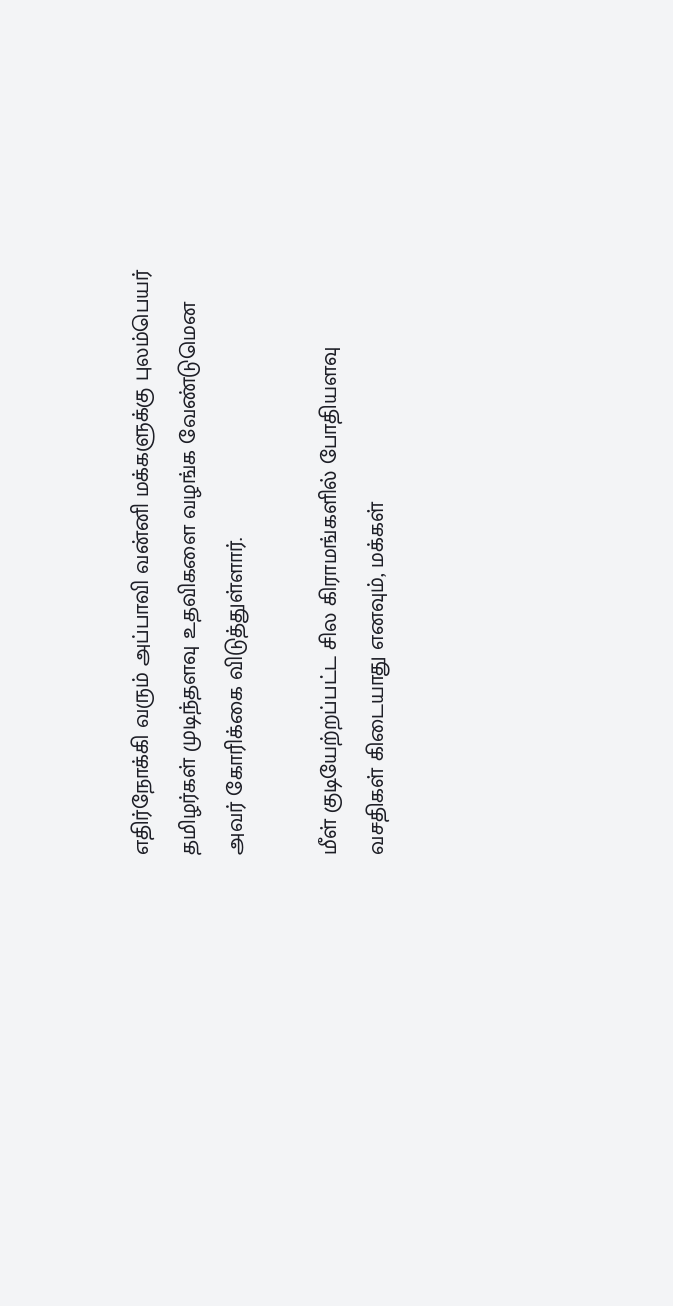எதிர்நோக்கி வரும் அப்பாவி வன்னி மக்களுக்கு புலம்பெயர் தமிழர்கள் முடிந்தளவு உதவிகளை வழங்க வேண்டுமென அவர் கோரிக்கை விடுத்துள்ளார்.

மீள் குடியேற்றப்பட்ட சில கிராமங்களில் போதியளவு வசதிகள் கிடையாது எனவும், மக்கள்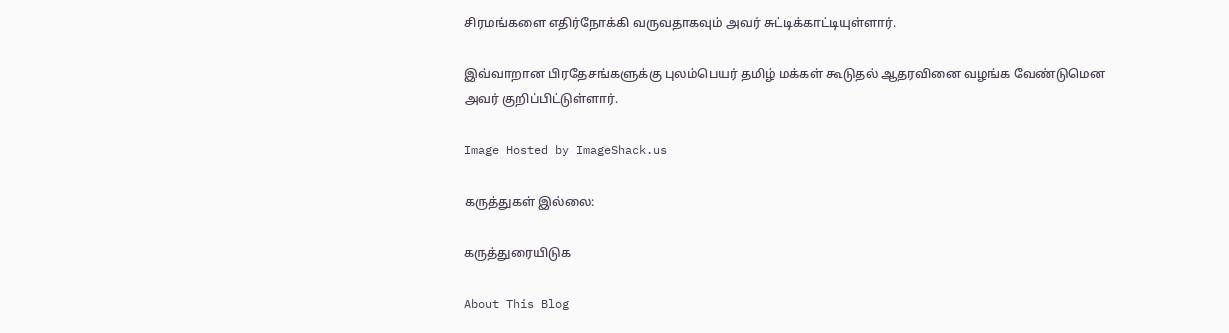சிரமங்களை எதிர்நோக்கி வருவதாகவும் அவர் சுட்டிக்காட்டியுள்ளார்.

இவ்வாறான பிரதேசங்களுக்கு புலம்பெயர் தமிழ் மக்கள் கூடுதல் ஆதரவினை வழங்க வேண்டுமென அவர் குறிப்பிட்டுள்ளார்.

Image Hosted by ImageShack.us

கருத்துகள் இல்லை:

கருத்துரையிடுக

About This Blog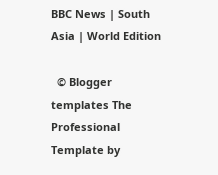BBC News | South Asia | World Edition

  © Blogger templates The Professional Template by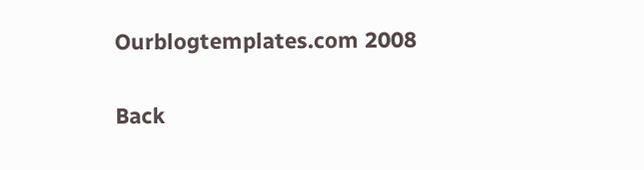Ourblogtemplates.com 2008

Back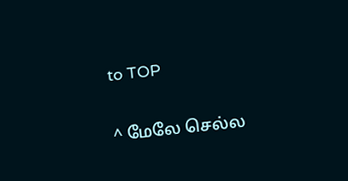to TOP

^ மேலே செல்ல